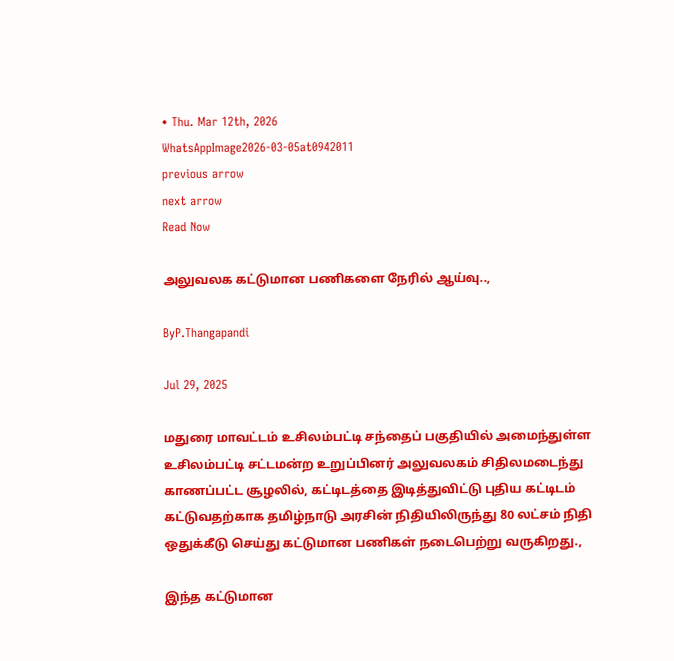• Thu. Mar 12th, 2026
WhatsAppImage2026-03-05at0942011
previous arrow
next arrow
Read Now

அலுவலக கட்டுமான பணிகளை நேரில் ஆய்வு..,

ByP.Thangapandi

Jul 29, 2025

மதுரை மாவட்டம் உசிலம்பட்டி சந்தைப் பகுதியில் அமைந்துள்ள உசிலம்பட்டி சட்டமன்ற உறுப்பினர் அலுவலகம் சிதிலமடைந்து காணப்பட்ட சூழலில், கட்டிடத்தை இடித்துவிட்டு புதிய கட்டிடம் கட்டுவதற்காக தமிழ்நாடு அரசின் நிதியிலிருந்து 80 லட்சம் நிதி ஒதுக்கீடு செய்து கட்டுமான பணிகள் நடைபெற்று வருகிறது.,

இந்த கட்டுமான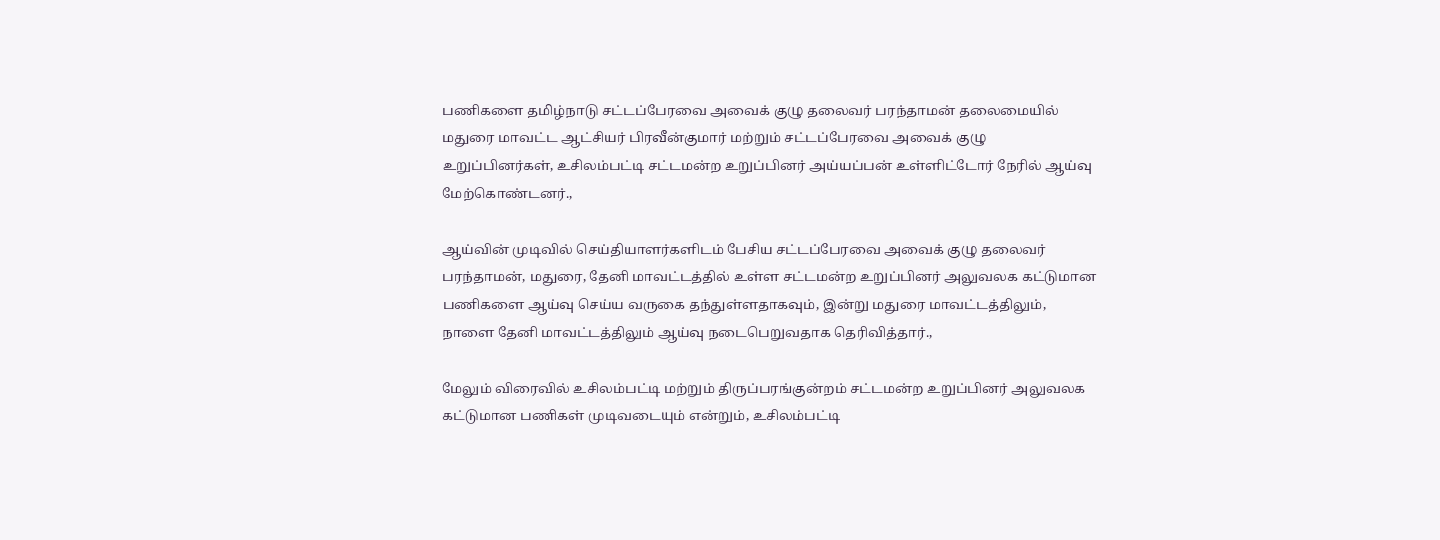பணிகளை தமிழ்நாடு சட்டப்பேரவை அவைக் குழு தலைவர் பரந்தாமன் தலைமையில் மதுரை மாவட்ட ஆட்சியர் பிரவீன்குமார் மற்றும் சட்டப்பேரவை அவைக் குழு உறுப்பினர்கள், உசிலம்பட்டி சட்டமன்ற உறுப்பினர் அய்யப்பன் உள்ளிட்டோர் நேரில் ஆய்வு மேற்கொண்டனர்.,

ஆய்வின் முடிவில் செய்தியாளர்களிடம் பேசிய சட்டப்பேரவை அவைக் குழு தலைவர் பரந்தாமன், மதுரை, தேனி மாவட்டத்தில் உள்ள சட்டமன்ற உறுப்பினர் அலுவலக கட்டுமான பணிகளை ஆய்வு செய்ய வருகை தந்துள்ளதாகவும், இன்று மதுரை மாவட்டத்திலும், நாளை தேனி மாவட்டத்திலும் ஆய்வு நடைபெறுவதாக தெரிவித்தார்.,

மேலும் விரைவில் உசிலம்பட்டி மற்றும் திருப்பரங்குன்றம் சட்டமன்ற உறுப்பினர் அலுவலக கட்டுமான பணிகள் முடிவடையும் என்றும், உசிலம்பட்டி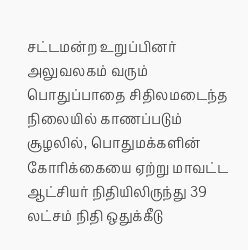சட்டமன்ற உறுப்பினர் அலுவலகம் வரும் பொதுப்பாதை சிதிலமடைந்த நிலையில் காணப்படும் சூழலில், பொதுமக்களின் கோரிக்கையை ஏற்று மாவட்ட ஆட்சியர் நிதியிலிருந்து 39 லட்சம் நிதி ஒதுக்கீடு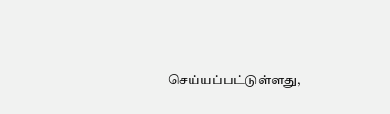செய்யப்பட்டுள்ளது,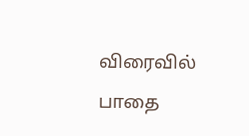விரைவில் பாதை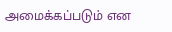அமைக்கப்படும் என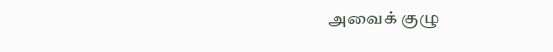அவைக் குழு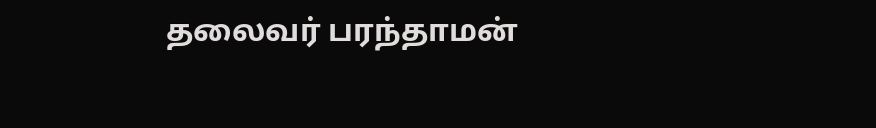தலைவர் பரந்தாமன்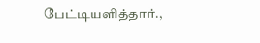பேட்டியளித்தார்.,